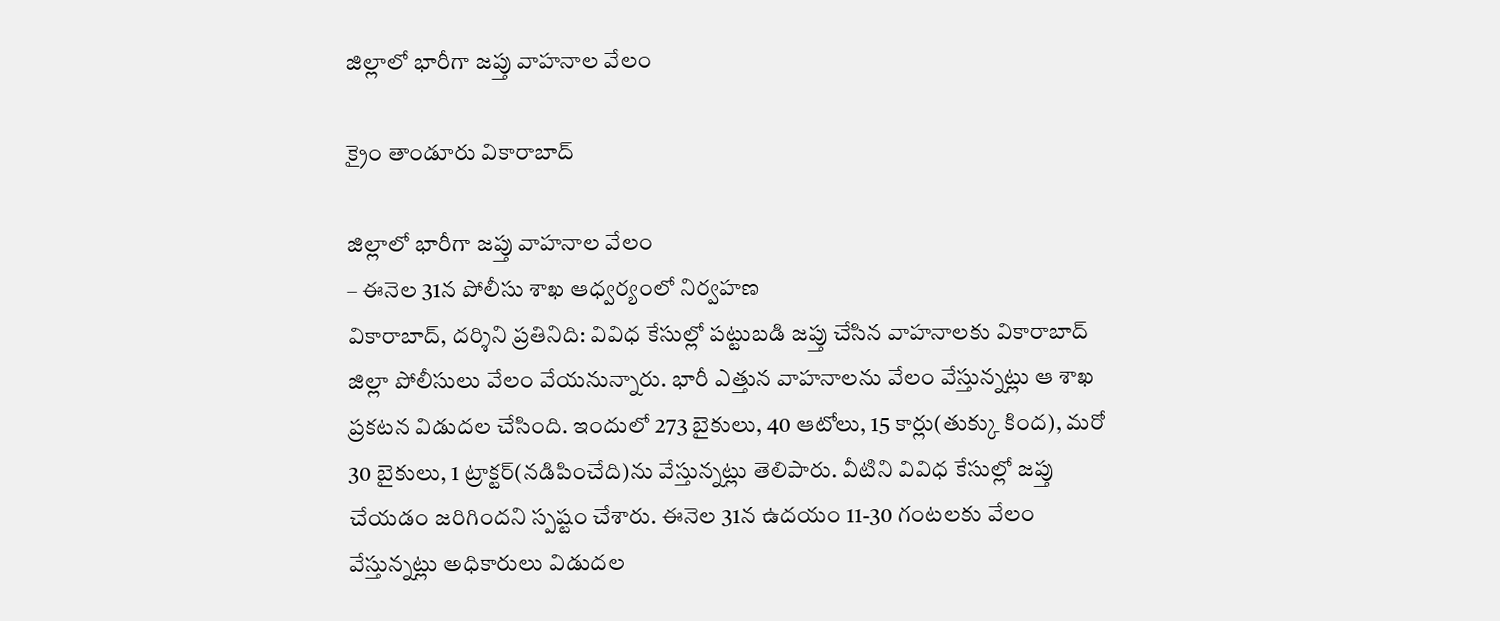జిల్లాలో భారీగా జ‌ప్తు వాహ‌నాల వేలం

క్రైం తాండూరు వికారాబాద్

జిల్లాలో భారీగా జ‌ప్తు వాహ‌నాల వేలం
– ఈనెల 31న పోలీసు శాఖ ఆధ్వ‌ర్యంలో నిర్వ‌హ‌ణ
వికారాబాద్‌, ద‌ర్శిని ప్ర‌తినిది: వివిధ కేసుల్లో ప‌ట్టుబ‌డి జ‌ప్తు చేసిన వాహ‌నాల‌కు వికారాబాద్ జిల్లా పోలీసులు వేలం వేయ‌నున్నారు. భారీ ఎత్తున వాహ‌నాల‌ను వేలం వేస్తున్న‌ట్లు ఆ శాఖ ప్ర‌క‌ట‌న విడుద‌ల చేసింది. ఇందులో 273 బైకులు, 40 ఆటోలు, 15 కార్లు(తుక్కు కింద‌), మ‌రో 30 బైకులు, 1 ట్రాక్ట‌ర్(న‌డిపించేది)ను వేస్తున్న‌ట్లు తెలిపారు. వీటిని వివిధ కేసుల్లో జ‌ప్తు చేయ‌డం జ‌రిగింద‌ని స్ప‌ష్టం చేశారు. ఈనెల 31న ఉద‌యం 11-30 గంట‌ల‌కు వేలం వేస్తున్న‌ట్లు అధికారులు విడుద‌ల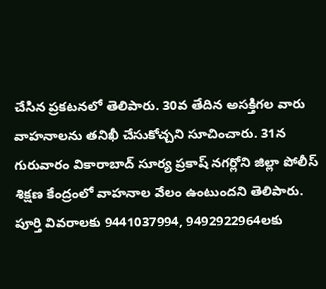చేసిన‌ ప్ర‌క‌ట‌న‌లో తెలిపారు. 30వ తేదిన అస‌క్తిగ‌ల వారు వాహ‌నాల‌ను త‌నిఖీ చేసుకోచ్చ‌ని సూచించారు. 31న గురువారం వికారాబాద్ సూర్య ప్ర‌కాష్ న‌గ‌ర్లోని జిల్లా పోలీస్ శిక్ష‌ణ కేంద్రంలో వాహ‌నాల వేలం ఉంటుంద‌ని తెలిపారు. పూర్తి వివ‌రాల‌కు 9441037994, 9492922964ల‌కు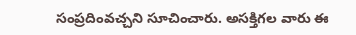సంప్ర‌దింవ‌చ్చ‌ని సూచించారు. అస‌క్తిగ‌ల వారు ఈ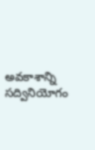అవ‌కాశాన్ని స‌ద్వినియోగం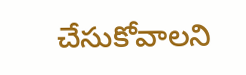చేసుకోవాల‌ని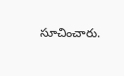సూచించారు.